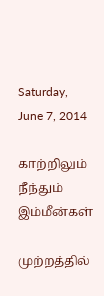Saturday, June 7, 2014

காற்றிலும் நீந்தும் இம்மீன்கள்

முற்றத்தில்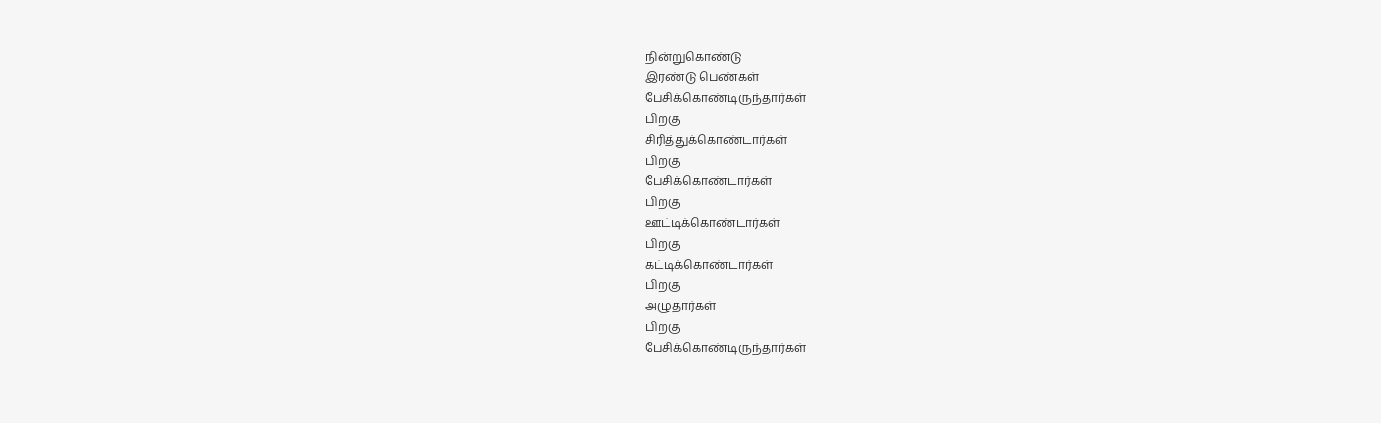நின்றுகொண்டு
இரண்டு பெண்கள்
பேசிக்கொண்டிருந்தார்கள்
பிறகு
சிரித்துக்கொண்டார்கள்
பிறகு
பேசிக்கொண்டார்கள்
பிறகு
ஊட்டிக்கொண்டார்கள்
பிறகு
கட்டிக்கொண்டார்கள்
பிறகு
அழுதார்கள்
பிறகு
பேசிக்கொண்டிருந்தார்கள்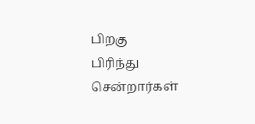பிறகு
பிரிந்து சென்றார்கள்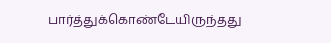பார்த்துக்கொண்டேயிருந்தது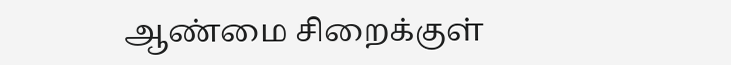ஆண்மை சிறைக்குள்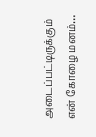அடைப்பட்டிருக்கும்
என் கோழை மனம்…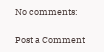No comments:

Post a Comment